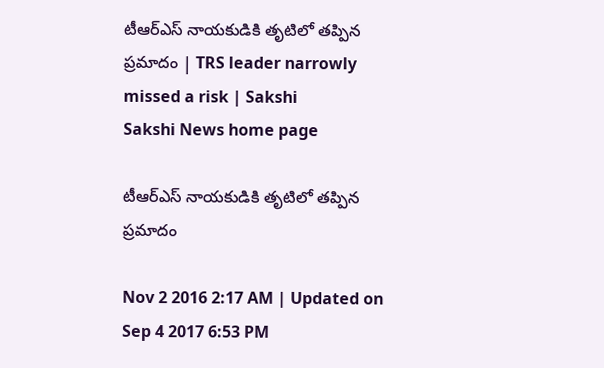టీఆర్‌ఎస్ నాయకుడికి తృటిలో తప్పిన ప్రమాదం | TRS leader narrowly missed a risk | Sakshi
Sakshi News home page

టీఆర్‌ఎస్ నాయకుడికి తృటిలో తప్పిన ప్రమాదం

Nov 2 2016 2:17 AM | Updated on Sep 4 2017 6:53 PM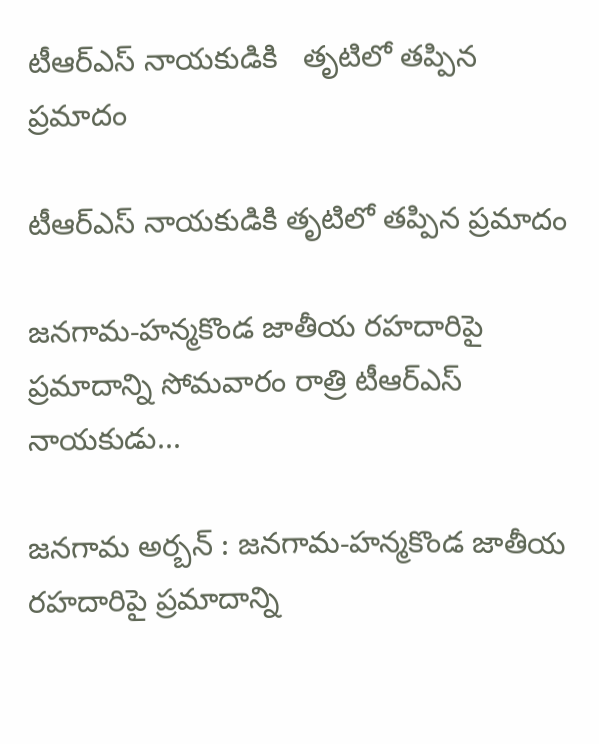టీఆర్‌ఎస్ నాయకుడికి   తృటిలో తప్పిన ప్రమాదం

టీఆర్‌ఎస్ నాయకుడికి తృటిలో తప్పిన ప్రమాదం

జనగామ-హన్మకొండ జాతీయ రహదారిపై ప్రమాదాన్ని సోమవారం రాత్రి టీఆర్‌ఎస్ నాయకుడు...

జనగామ అర్బన్ : జనగామ-హన్మకొండ జాతీయ రహదారిపై ప్రమాదాన్ని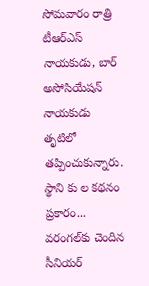సోమవారం రాత్రి టీఆర్‌ఎస్ నాయకుడు, బార్ అసోసియేషన్ నాయకుడు తృటిలో తప్పించుకున్నారు. స్థాని కు ల కథనం ప్రకారం... వరంగల్‌కు చెందిన సీనియర్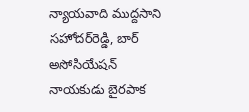న్యాయవాది ముద్దసాని సహోదర్‌రెడ్డి, బార్ అసోసియేషన్ నాయకుడు బైరపాక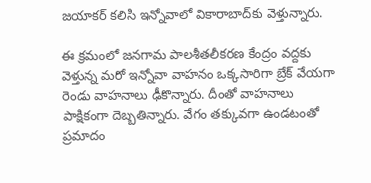జయాకర్ కలిసి ఇన్నోవాలో వికారాబాద్‌కు వెళ్తున్నారు.

ఈ క్రమంలో జనగామ పాలశీతలీకరణ కేంద్రం వద్దకు వెళ్తున్న మరో ఇన్నోవా వాహనం ఒక్కసారిగా బ్రేక్ వేయగా రెండు వాహనాలు ఢీకొన్నారు. దీంతో వాహనాలు పాక్షికంగా దెబ్బతిన్నారు. వేగం తక్కువగా ఉండటంతో ప్రమాదం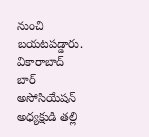నుంచి బయటపడ్డారు. వికారాబాద్ బార్ అసోసియేషన్ అధ్యక్షుడి తల్లి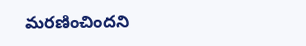మరణించిందని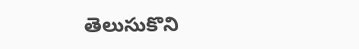తెలుసుకొని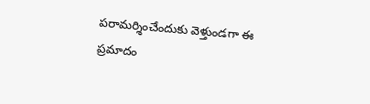పరామర్శించేందుకు వెళ్తుండగా ఈ ప్రమాదం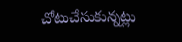చోటుచేసుకున్నట్లు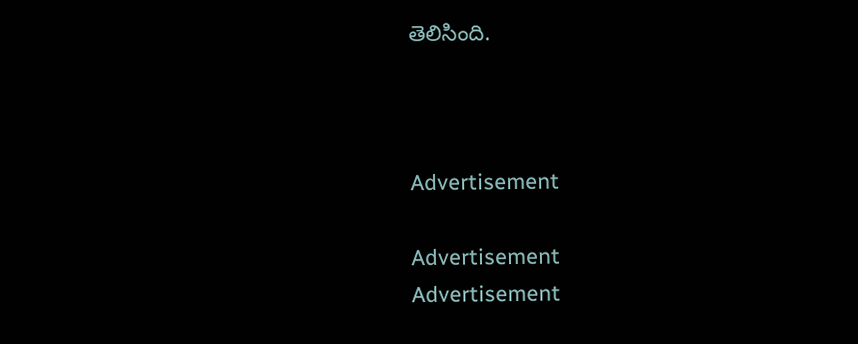తెలిసింది.



Advertisement

Advertisement
Advertisement